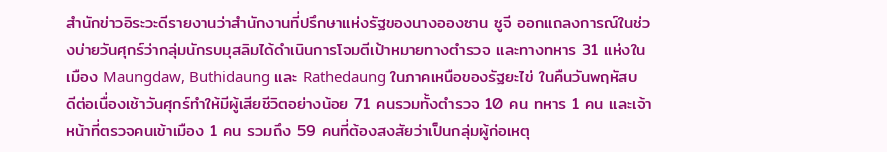สำนักข่าวอิระวะดีรายงานว่าสำนักงานที่ปรึกษาแห่งรัฐของนางอองซาน ซูจี ออกแถลงการณ์ในช่วงบ่ายวันศุกร์ว่ากลุ่มนักรบมุสลิมได้ดำเนินการโจมตีเป้าหมายทางตำรวจ และทางทหาร 31 แห่งในเมือง Maungdaw, Buthidaung และ Rathedaung ในภาคเหนือของรัฐยะไข่ ในคืนวันพฤหัสบดีต่อเนื่องเช้าวันศุกร์ทำให้มีผู้เสียชีวิตอย่างน้อย 71 คนรวมทั้งตำรวจ 10 คน ทหาร 1 คน และเจ้าหน้าที่ตรวจคนเข้าเมือง 1 คน รวมถึง 59 คนที่ต้องสงสัยว่าเป็นกลุ่มผู้ก่อเหตุ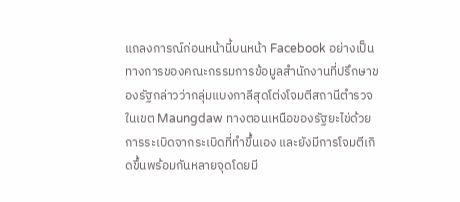แถลงการณ์ก่อนหน้านี้บนหน้า Facebook อย่างเป็นทางการของคณะกรรมการข้อมูลสำนักงานที่ปรึกษาของรัฐกล่าวว่ากลุ่มแบงกาลีสุดโต่งโจมตีสถานีตำรวจในเขต Maungdaw ทางตอนเหนือของรัฐยะไข่ด้วยการระเบิดจากระเบิดที่ทำขึ้นเอง และยังมีการโจมตีเกิดขึ้นพร้อมกันหลายจุดโดยมี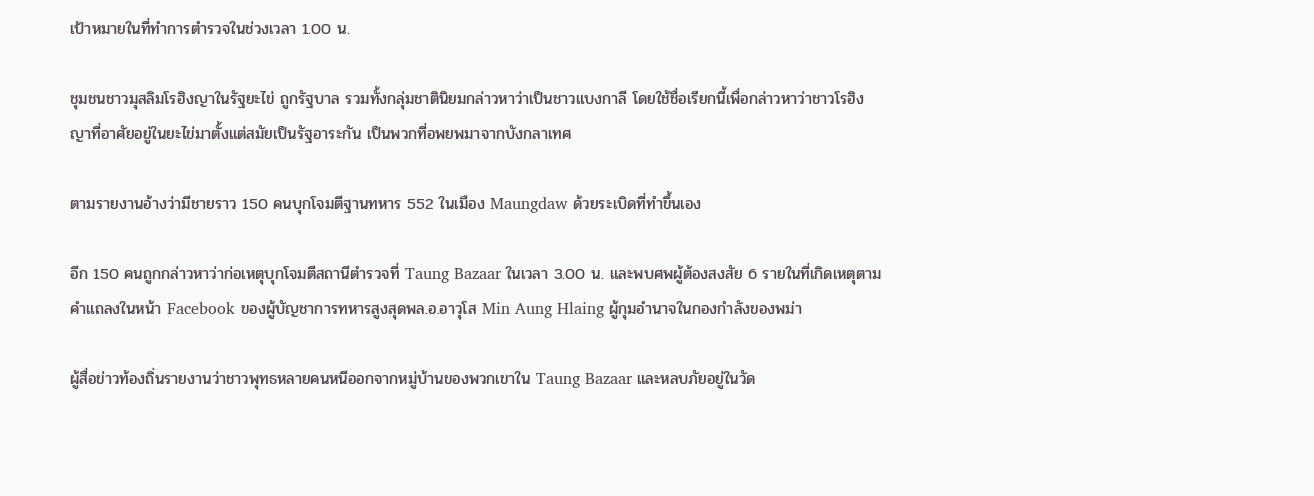เป้าหมายในที่ทำการตำรวจในช่วงเวลา 1.00 น.

ชุมชนชาวมุสลิมโรฮิงญาในรัฐยะไข่ ถูกรัฐบาล รวมทั้งกลุ่มชาตินิยมกล่าวหาว่าเป็นชาวแบงกาลี โดยใช้ชื่อเรียกนี้เพื่อกล่าวหาว่าชาวโรฮิงญาที่อาศัยอยู่ในยะไข่มาตั้งแต่สมัยเป็นรัฐอาระกัน เป็นพวกที่อพยพมาจากบังกลาเทศ

ตามรายงานอ้างว่ามีชายราว 150 คนบุกโจมตีฐานทหาร 552 ในเมือง Maungdaw ด้วยระเบิดที่ทำขึ้นเอง

อีก 150 คนถูกกล่าวหาว่าก่อเหตุบุกโจมตีสถานีตำรวจที่ Taung Bazaar ในเวลา 3.00 น. และพบศพผู้ต้องสงสัย 6 รายในที่เกิดเหตุตามคำแถลงในหน้า Facebook ของผู้บัญชาการทหารสูงสุดพล.อ.อาวุโส Min Aung Hlaing ผู้กุมอำนาจในกองกำลังของพม่า

ผู้สื่อข่าวท้องถิ่นรายงานว่าชาวพุทธหลายคนหนีออกจากหมู่บ้านของพวกเขาใน Taung Bazaar และหลบภัยอยู่ในวัด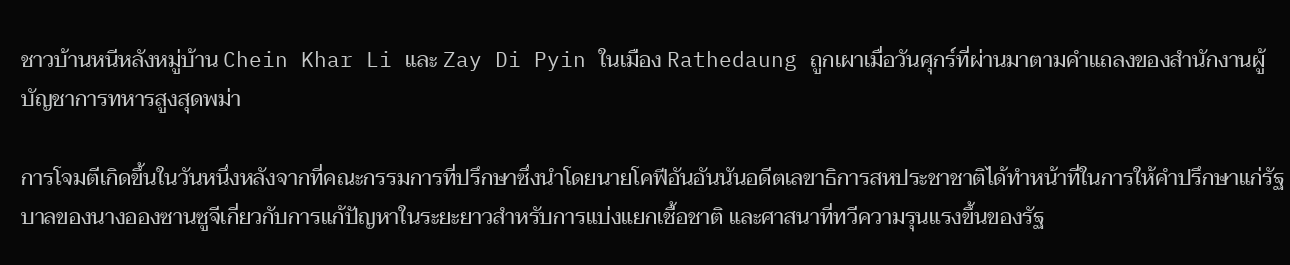ชาวบ้านหนีหลังหมู่บ้าน Chein Khar Li และ Zay Di Pyin ในเมือง Rathedaung ถูกเผาเมื่อวันศุกร์ที่ผ่านมาตามคำแถลงของสำนักงานผู้บัญชาการทหารสูงสุดพม่า

การโจมตีเกิดขึ้นในวันหนึ่งหลังจากที่คณะกรรมการที่ปรึกษาซึ่งนำโดยนายโคฟีอันอันนันอดีตเลขาธิการสหประชาชาติได้ทำหน้าที่ในการให้คำปรึกษาแก่รัฐบาลของนางอองซานซูจีเกี่ยวกับการแก้ปัญหาในระยะยาวสำหรับการแบ่งแยกเชื้อชาติ และศาสนาที่ทวีความรุนแรงขึ้นของรัฐ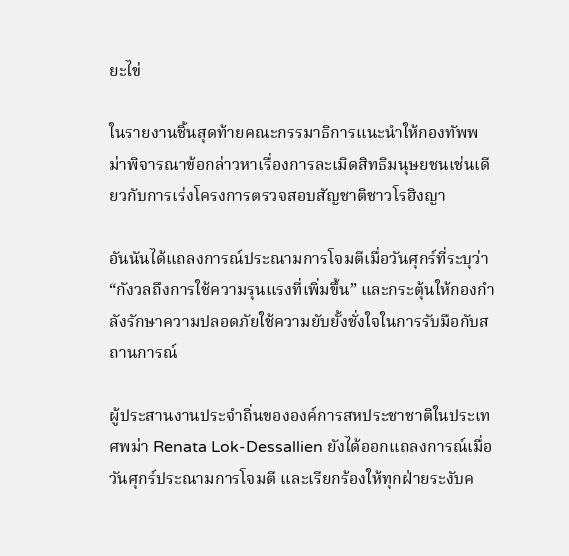ยะไข่

ในรายงานชิ้นสุดท้ายคณะกรรมาธิการแนะนำให้กองทัพพม่าพิจารณาข้อกล่าวหาเรื่องการละเมิดสิทธิมนุษยชนเช่นเดียวกับการเร่งโครงการตรวจสอบสัญชาติชาวโรฮิงญา

อันนันได้แถลงการณ์ประณามการโจมตีเมื่อวันศุกร์ที่ระบุว่า “กังวลถึงการใช้ความรุนแรงที่เพิ่มขึ้น” และกระตุ้นให้กองกำลังรักษาความปลอดภัยใช้ความยับยั้งชั่งใจในการรับมือกับสถานการณ์

ผู้ประสานงานประจำถิ่นขององค์การสหประชาชาติในประเทศพม่า Renata Lok-Dessallien ยังได้ออกแถลงการณ์เมื่อวันศุกร์ประณามการโจมตี และเรียกร้องให้ทุกฝ่ายระงับค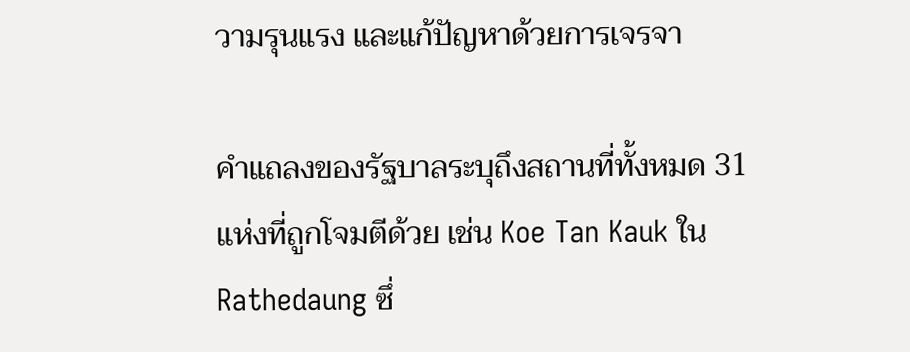วามรุนแรง และแก้ปัญหาด้วยการเจรจา

คำแถลงของรัฐบาลระบุถึงสถานที่ทั้งหมด 31 แห่งที่ถูกโจมตีด้วย เช่น Koe Tan Kauk ใน Rathedaung ซึ่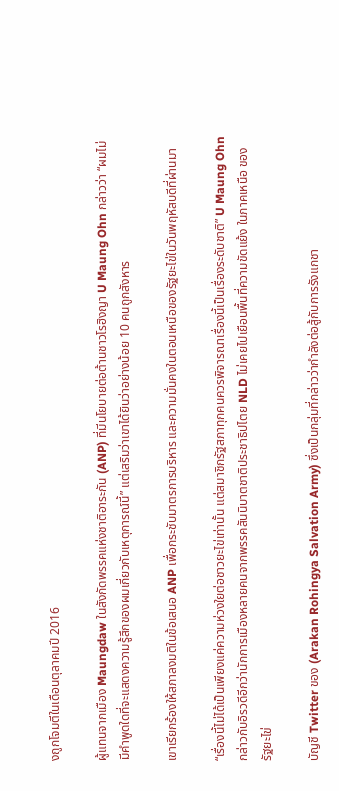งถูกโจมตีในเดือนตุลาคมปี 2016

ผู้แทนจากเมือง Maungdaw ในสังกัดพรรคแห่งชาติอาระกัน (ANP) ที่มีนโยบายต่อต้านชาวโรฮิงญา U Maung Ohn กล่าวว่า “ผมไม่มีคำพูดใดที่จะแสดงความรู้สึกของผมเกี่ยวกับเหตุการณ์นี้” แต่เสริมว่าเขาได้ยินว่าอย่างน้อย 10 คนถูกสังหาร

เขาเรียกร้องให้สภาลงมติในข้อเสนอ ANP เพื่อกระชับมาตรการบริหาร และความมั่นคงในตอนเหนือของรัฐยะไข่ในวันพฤหัสบดีที่ผ่านมา

“เรื่องนี้ไม่ได้เป็นเพียงแค่ความห่วงใยต่อชาวยะไข่เท่านั้น แต่สมาชิกรัฐสภาทุกคนควรพิจารณาเรื่องนี้เป็นเรื่องระดับชาติ” U Maung Ohn กล่าวกับอิรวดีอีกว่านักการเมืองหลายคนจากพรรคสันนิบาตชาติประชาธิปไตย NLD ไม่เคยไปเยือนพื้นที่ความขัดแย้ง ในภาคเหนือ ของรัฐยะไข่

บัญชี Twitter ของ (Arakan Rohingya Salvation Army) ซึ่งเป็นกลุ่มที่กล่าวว่ากำลังต่อสู้กับการรังแกชา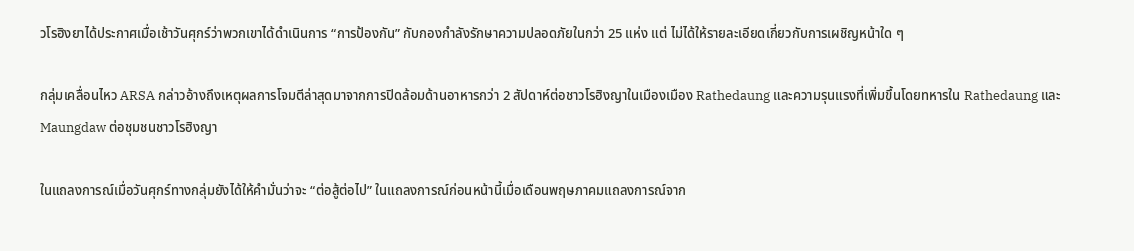วโรฮิงยาได้ประกาศเมื่อเช้าวันศุกร์ว่าพวกเขาได้ดำเนินการ “การป้องกัน” กับกองกำลังรักษาความปลอดภัยในกว่า 25 แห่ง แต่ ไม่ได้ให้รายละเอียดเกี่ยวกับการเผชิญหน้าใด ๆ

กลุ่มเคลื่อนไหว ARSA กล่าวอ้างถึงเหตุผลการโจมตีล่าสุดมาจากการปิดล้อมด้านอาหารกว่า 2 สัปดาห์ต่อชาวโรฮิงญาในเมืองเมือง Rathedaung และความรุนแรงที่เพิ่มขึ้นโดยทหารใน Rathedaung และ Maungdaw ต่อชุมชนชาวโรฮิงญา

ในแถลงการณ์เมื่อวันศุกร์ทางกลุ่มยังได้ให้คำมั่นว่าจะ “ต่อสู้ต่อไป” ในแถลงการณ์ก่อนหน้านี้เมื่อเดือนพฤษภาคมแถลงการณ์จาก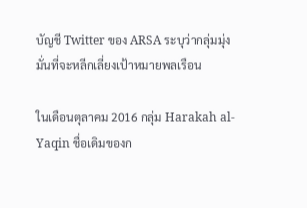บัญชี Twitter ของ ARSA ระบุว่ากลุ่มมุ่งมั่นที่จะหลีกเลี่ยงเป้าหมายพลเรือน

ในเดือนตุลาคม 2016 กลุ่ม Harakah al-Yaqin ชื่อเดิมของก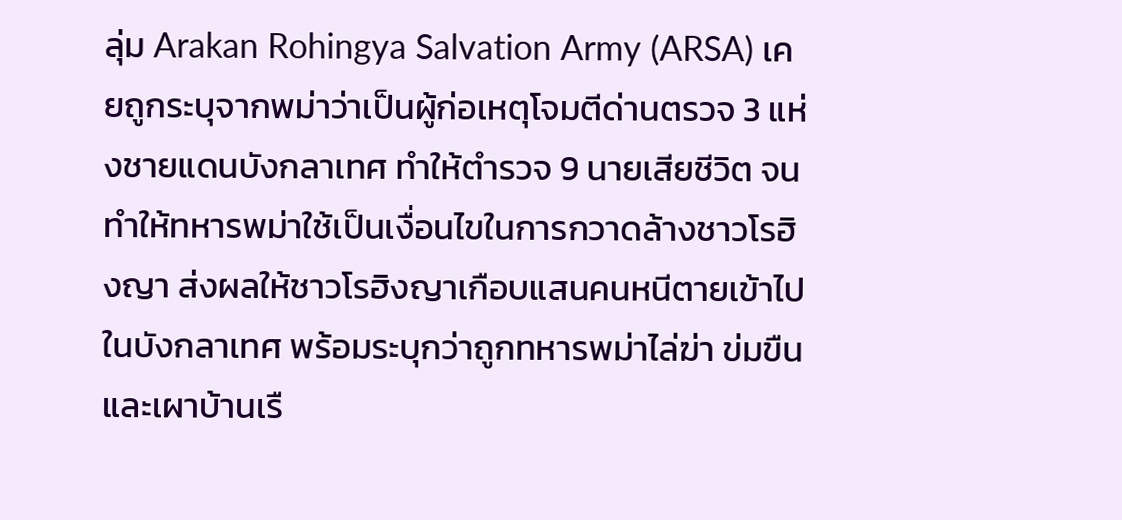ลุ่ม Arakan Rohingya Salvation Army (ARSA) เคยถูกระบุจากพม่าว่าเป็นผู้ก่อเหตุโจมตีด่านตรวจ 3 แห่งชายแดนบังกลาเทศ ทำให้ตำรวจ 9 นายเสียชีวิต จนทำให้ทหารพม่าใช้เป็นเงื่อนไขในการกวาดล้างชาวโรฮิงญา ส่งผลให้ชาวโรฮิงญาเกือบแสนคนหนีตายเข้าไปในบังกลาเทศ พร้อมระบุกว่าถูกทหารพม่าไล่ฆ่า ข่มขืน และเผาบ้านเรื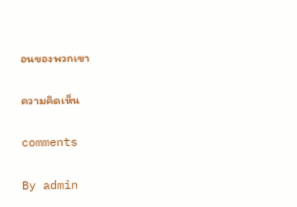อนของพวกเขา

ความคิดเห็น

comments

By admin